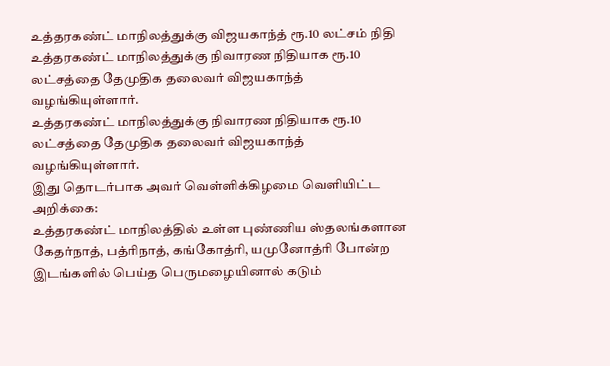உத்தரகண்ட் மாநிலத்துக்கு விஜயகாந்த் ரூ.10 லட்சம் நிதி
உத்தரகண்ட் மாநிலத்துக்கு நிவாரண நிதியாக ரூ.10 லட்சத்தை தேமுதிக தலைவர் விஜயகாந்த் வழங்கியுள்ளார்.
உத்தரகண்ட் மாநிலத்துக்கு நிவாரண நிதியாக ரூ.10 லட்சத்தை தேமுதிக தலைவர் விஜயகாந்த் வழங்கியுள்ளார்.
இது தொடர்பாக அவர் வெள்ளிக்கிழமை வெளியிட்ட அறிக்கை:
உத்தரகண்ட் மாநிலத்தில் உள்ள புண்ணிய ஸ்தலங்களான கேதர்நாத், பத்ரிநாத், கங்கோத்ரி, யமுனோத்ரி போன்ற இடங்களில் பெய்த பெருமழையினால் கடும்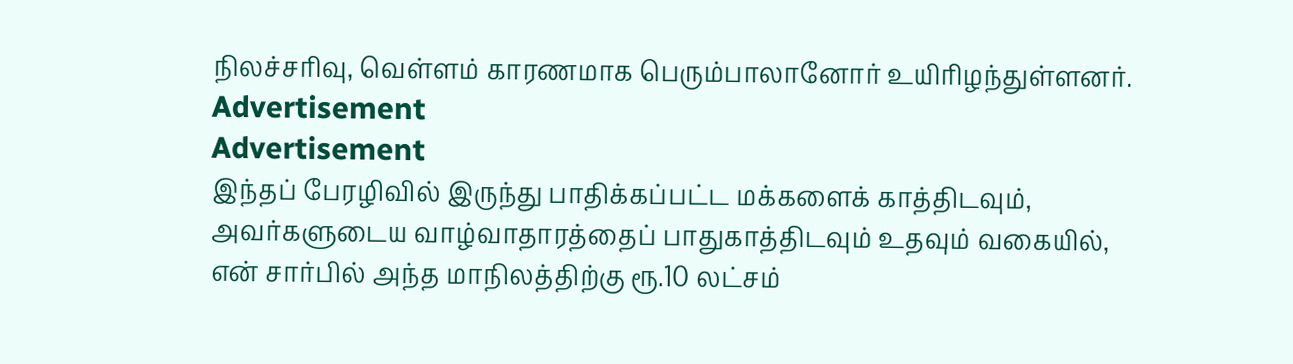நிலச்சரிவு, வெள்ளம் காரணமாக பெரும்பாலானோர் உயிரிழந்துள்ளனர்.
Advertisement
Advertisement
இந்தப் பேரழிவில் இருந்து பாதிக்கப்பட்ட மக்களைக் காத்திடவும், அவர்களுடைய வாழ்வாதாரத்தைப் பாதுகாத்திடவும் உதவும் வகையில், என் சார்பில் அந்த மாநிலத்திற்கு ரூ.10 லட்சம்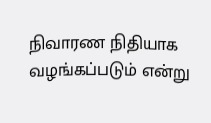நிவாரண நிதியாக வழங்கப்படும் என்று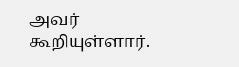அவர் கூறியுள்ளார்.